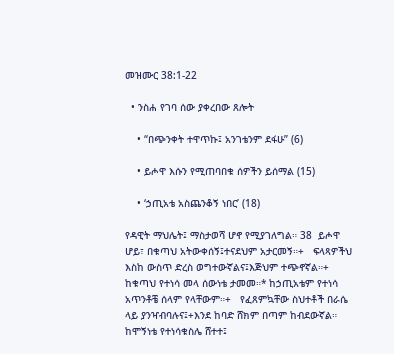መዝሙር 38:1-22

  • ንስሐ የገባ ሰው ያቀረበው ጸሎት

    • “በጭንቀት ተዋጥኩ፤ አንገቴንም ደፋሁ” (6)

    • ይሖዋ እሱን የሚጠባበቁ ሰዎችን ይሰማል (15)

    • ‘ኃጢአቴ አስጨንቆኝ ነበር’ (18)

የዳዊት ማህሌት፤ ማስታወሻ ሆኖ የሚያገለግል። 38  ይሖዋ ሆይ፣ በቁጣህ አትውቀሰኝ፤ተናደህም አታርመኝ።+   ፍላጻዎችህ እስከ ውስጥ ድረስ ወግተውኛልና፤እጅህም ተጭኖኛል።+   ከቁጣህ የተነሳ መላ ሰውነቴ ታመመ።* ከኃጢአቴም የተነሳ አጥንቶቼ ሰላም የላቸውም።+   የፈጸምኳቸው ስህተቶች በራሴ ላይ ያንዣብባሉና፤+እንደ ከባድ ሸክም በጣም ከብደውኛል።   ከሞኝነቴ የተነሳቁስሌ ሸተተ፤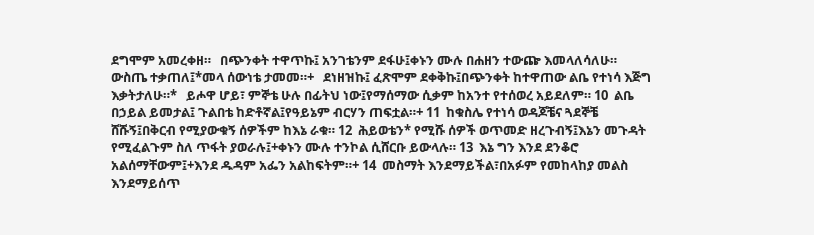ደግሞም አመረቀዘ።   በጭንቀት ተዋጥኩ፤ አንገቴንም ደፋሁ፤ቀኑን ሙሉ በሐዘን ተውጬ እመላለሳለሁ።   ውስጤ ተቃጠለ፤*መላ ሰውነቴ ታመመ።+   ደነዘዝኩ፤ ፈጽሞም ደቀቅኩ፤በጭንቀት ከተዋጠው ልቤ የተነሳ እጅግ እቃትታለሁ።*   ይሖዋ ሆይ፣ ምኞቴ ሁሉ በፊትህ ነው፤የማሰማው ሲቃም ከአንተ የተሰወረ አይደለም። 10  ልቤ በኃይል ይመታል፤ ጉልበቴ ከድቶኛል፤የዓይኔም ብርሃን ጠፍቷል።+ 11  ከቁስሌ የተነሳ ወዳጆቼና ጓደኞቼ ሸሹኝ፤በቅርብ የሚያውቁኝ ሰዎችም ከእኔ ራቁ። 12  ሕይወቴን* የሚሹ ሰዎች ወጥመድ ዘረጉብኝ፤እኔን መጉዳት የሚፈልጉም ስለ ጥፋት ያወራሉ፤+ቀኑን ሙሉ ተንኮል ሲሸርቡ ይውላሉ። 13  እኔ ግን እንደ ደንቆሮ አልሰማቸውም፤+እንደ ዱዳም አፌን አልከፍትም።+ 14  መስማት እንደማይችል፣በአፉም የመከላከያ መልስ እንደማይሰጥ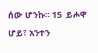ሰው ሆንኩ። 15  ይሖዋ ሆይ፣ አንተን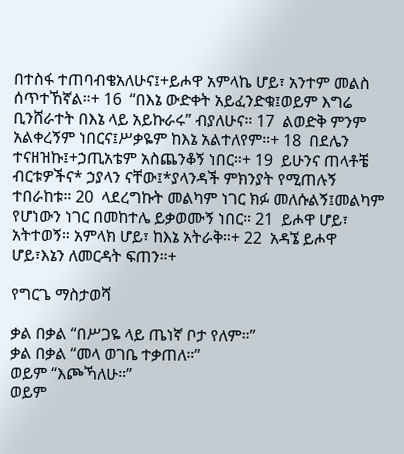በተስፋ ተጠባብቄአለሁና፤+ይሖዋ አምላኬ ሆይ፣ አንተም መልስ ሰጥተኸኛል።+ 16  “በእኔ ውድቀት አይፈንድቁ፤ወይም እግሬ ቢንሸራተት በእኔ ላይ አይኩራሩ” ብያለሁና። 17  ልወድቅ ምንም አልቀረኝም ነበርና፤ሥቃዬም ከእኔ አልተለየም።+ 18  በደሌን ተናዘዝኩ፤+ኃጢአቴም አስጨንቆኝ ነበር።+ 19  ይሁንና ጠላቶቼ ብርቱዎችና* ኃያላን ናቸው፤*ያላንዳች ምክንያት የሚጠሉኝ ተበራከቱ። 20  ላደረግኩት መልካም ነገር ክፉ መለሱልኝ፤መልካም የሆነውን ነገር በመከተሌ ይቃወሙኝ ነበር። 21  ይሖዋ ሆይ፣ አትተወኝ። አምላክ ሆይ፣ ከእኔ አትራቅ።+ 22  አዳኜ ይሖዋ ሆይ፣እኔን ለመርዳት ፍጠን።+

የግርጌ ማስታወሻ

ቃል በቃል “በሥጋዬ ላይ ጤነኛ ቦታ የለም።”
ቃል በቃል “መላ ወገቤ ተቃጠለ።”
ወይም “እጮኻለሁ።”
ወይም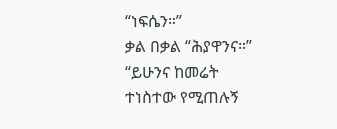“ነፍሴን።”
ቃል በቃል “ሕያዋንና።”
“ይሁንና ከመሬት ተነስተው የሚጠሉኝ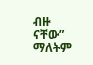ብዙ ናቸው” ማለትም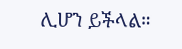ሊሆን ይችላል።